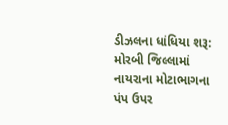ડીઝલના ધાંધિયા શરૂ: મોરબી જિલ્લામાં નાયરાના મોટાભાગના પંપ ઉપર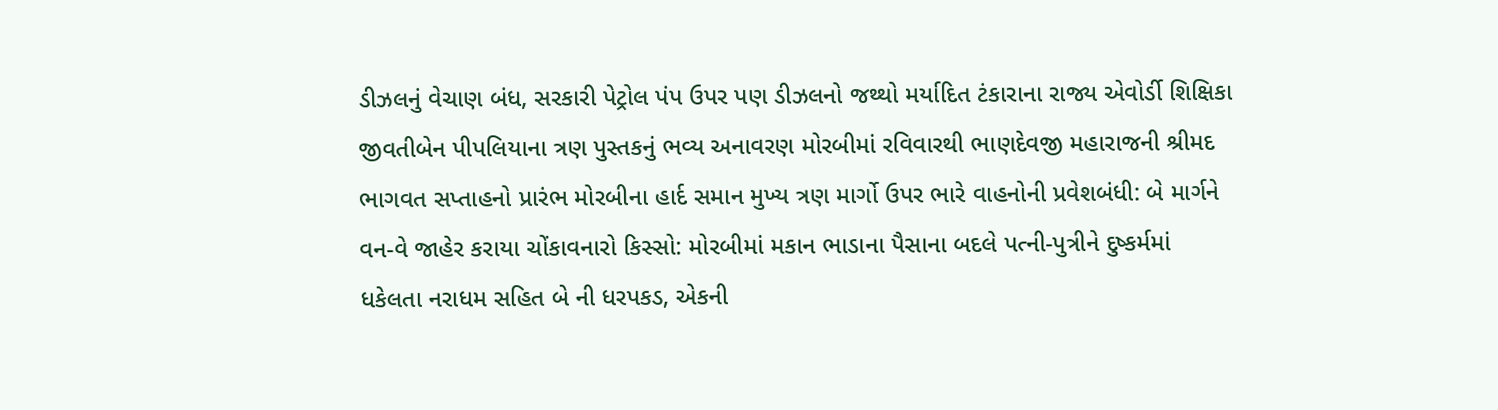ડીઝલનું વેચાણ બંધ, સરકારી પેટ્રોલ પંપ ઉપર પણ ડીઝલનો જથ્થો મર્યાદિત ટંકારાના રાજ્ય એવોર્ડી શિક્ષિકા જીવતીબેન પીપલિયાના ત્રણ પુસ્તકનું ભવ્ય અનાવરણ મોરબીમાં રવિવારથી ભાણદેવજી મહારાજની શ્રીમદ ભાગવત સપ્તાહનો પ્રારંભ મોરબીના હાર્દ સમાન મુખ્ય ત્રણ માર્ગો ઉપર ભારે વાહનોની પ્રવેશબંધી: બે માર્ગને વન-વે જાહેર કરાયા ચોંકાવનારો કિસ્સો: મોરબીમાં મકાન ભાડાના પૈસાના બદલે પત્ની-પુત્રીને દુષ્કર્મમાં ધકેલતા નરાધમ સહિત બે ની ધરપકડ, એકની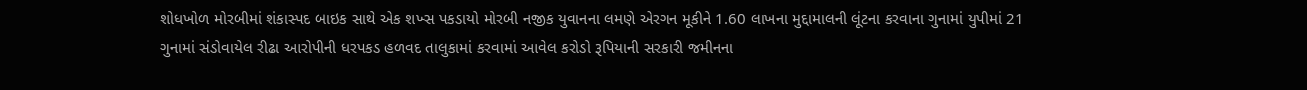શોધખોળ મોરબીમાં શંકાસ્પદ બાઇક સાથે એક શખ્સ પકડાયો મોરબી નજીક યુવાનના લમણે એરગન મૂકીને 1.60 લાખના મુદ્દામાલની લૂંટના કરવાના ગુનામાં યુપીમાં 21 ગુનામાં સંડોવાયેલ રીઢા આરોપીની ધરપકડ હળવદ તાલુકામાં કરવામાં આવેલ કરોડો રૂપિયાની સરકારી જમીનના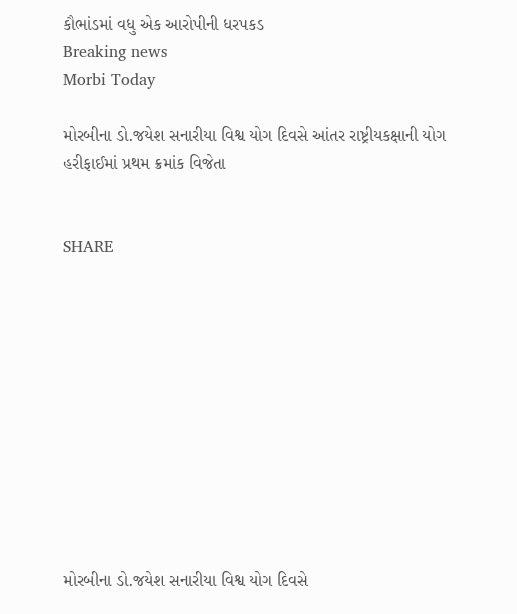કૌભાંડમાં વધુ એક આરોપીની ધરપકડ
Breaking news
Morbi Today

મોરબીના ડો.જયેશ સનારીયા વિશ્વ યોગ દિવસે આંતર રાષ્ટ્રીયકક્ષાની યોગ હરીફાઈમાં પ્રથમ ક્રમાંક વિજેતા


SHARE











મોરબીના ડો.જયેશ સનારીયા વિશ્વ યોગ દિવસે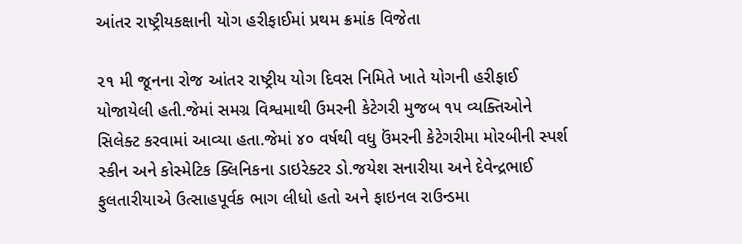આંતર રાષ્ટ્રીયકક્ષાની યોગ હરીફાઈમાં પ્રથમ ક્રમાંક વિજેતા

૨૧ મી જૂનના રોજ આંતર રાષ્ટ્રીય યોગ દિવસ નિમિતે ખાતે યોગની હરીફાઈ યોજાયેલી હતી.જેમાં સમગ્ર વિશ્વમાથી ઉમરની કેટેગરી મુજબ ૧૫ વ્યક્તિઓને સિલેક્ટ કરવામાં આવ્યા હતા.જેમાં ૪૦ વર્ષથી વધુ ઉંમરની કેટેગરીમા મોરબીની સ્પર્શ સ્કીન અને કોસ્મેટિક ક્લિનિકના ડાઇરેક્ટર ડો.જયેશ સનારીયા અને દેવેન્દ્રભાઈ ફુલતારીયાએ ઉત્સાહપૂર્વક ભાગ લીધો હતો અને ફાઇનલ રાઉન્ડમા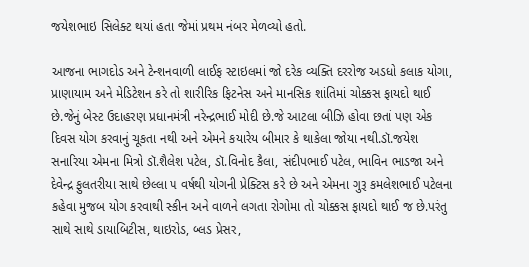જયેશભાઇ સિલેક્ટ થયાં હતા જેમાં પ્રથમ નંબર મેળવ્યો હતો.

આજના ભાગદોડ અને ટેન્શનવાળી લાઈફ સ્ટાઇલમાં જો દરેક વ્યક્તિ દરરોજ અડધો કલાક યોગા, પ્રાણાયામ અને મેડિટેશન કરે તો શારીરિક ફિટનેસ અને માનસિક શાંતિમાં ચોક્કસ ફાયદો થાઈ છે.જેનું બેસ્ટ ઉદાહરણ પ્રધાનમંત્રી નરેન્દ્રભાઈ મોદી છે.જે આટલા બીઝિ હોવા છતાં પણ એક દિવસ યોગ કરવાનું ચૂકતા નથી અને એમને કયારેય બીમાર કે થાકેલા જોયા નથી.ડૉ.જયેશ સનારિયા એમના મિત્રો ડૉ.શૈલેશ પટેલ, ડૉ.વિનોદ કૈલા, સંદીપભાઈ પટેલ, ભાવિન ભાડજા અને દેવેન્દ્ર ફુલતરીયા સાથે છેલ્લા ૫ વર્ષથી યોગની પ્રેક્ટિસ કરે છે અને એમના ગુરૂ કમલેશભાઈ પટેલના કહેવા મુજબ યોગ કરવાથી સ્કીન અને વાળને લગતા રોગોમા તો ચોક્કસ ફાયદો થાઈ જ છે.પરંતુ સાથે સાથે ડાયાબિટીસ, થાઇરોડ, બ્લડ પ્રેસર,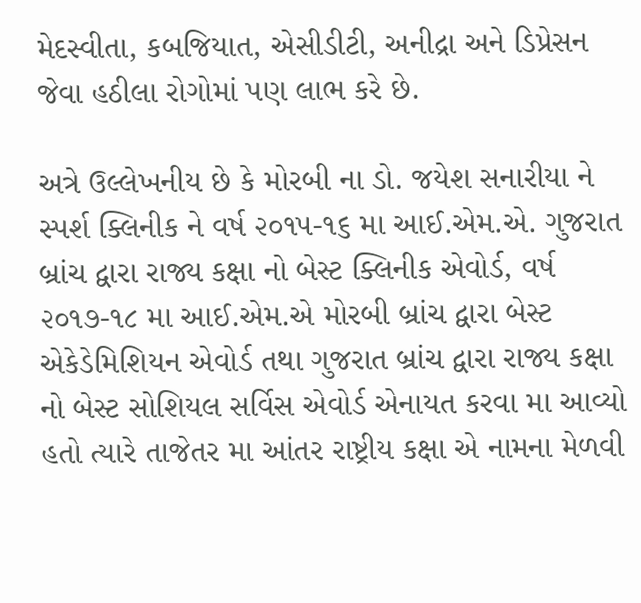મેદસ્વીતા, કબજિયાત, એસીડીટી, અનીદ્રા અને ડિપ્રેસન જેવા હઠીલા રોગોમાં પણ લાભ કરે છે.

અત્રે ઉલ્લેખનીય છે કે મોરબી ના ડો. જયેશ સનારીયા ને સ્પર્શ ક્લિનીક ને વર્ષ ૨૦૧૫-૧૬ મા આઈ.એમ.એ. ગુજરાત બ્રાંચ દ્વારા રાજ્ય કક્ષા નો બેસ્ટ ક્લિનીક એવોર્ડ, વર્ષ ૨૦૧૭-૧૮ મા આઈ.એમ.એ મોરબી બ્રાંચ દ્વારા બેસ્ટ એકેડેમિશિયન એવોર્ડ તથા ગુજરાત બ્રાંચ દ્વારા રાજ્ય કક્ષા નો બેસ્ટ સોશિયલ સર્વિસ એવોર્ડ એનાયત કરવા મા આવ્યો હતો ત્યારે તાજેતર મા આંતર રાષ્ટ્રીય કક્ષા એ નામના મેળવી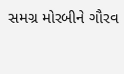સમગ્ર મોરબીને ગૌરવ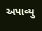અપાવ્યુ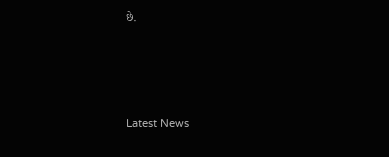છે.






Latest News